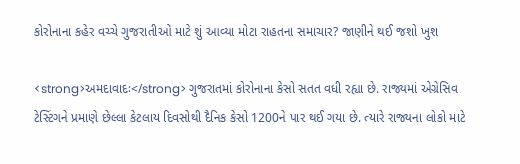કોરોનાના કહેર વચ્ચે ગુજરાતીઓ માટે શું આવ્યા મોટા રાહતના સમાચાર? જાણીને થઈ જશો ખુશ

<strong>અમદાવાદઃ</strong> ગુજરાતમાં કોરોનાના કેસો સતત વધી રહ્યા છે. રાજ્યમાં એગ્રેસિવ ટેસ્ટિંગને પ્રમાણે છેલ્લા કેટલાય દિવસોથી દૈનિક કેસો 1200ને પાર થઈ ગયા છે. ત્યારે રાજ્યના લોકો માટે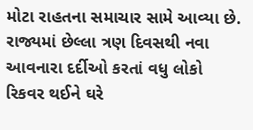મોટા રાહતના સમાચાર સામે આવ્યા છે. રાજ્યમાં છેલ્લા ત્રણ દિવસથી નવા આવનારા દર્દીઓ કરતાં વધુ લોકો રિકવર થઈને ઘરે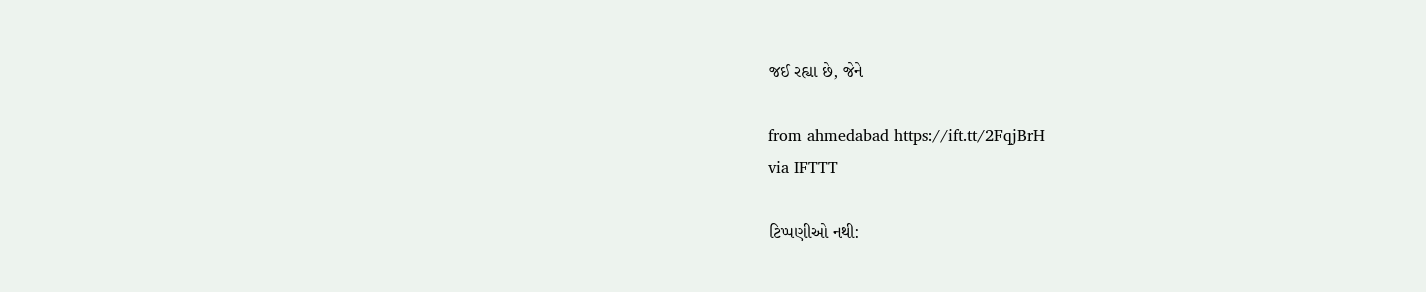જઈ રહ્યા છે, જેને

from ahmedabad https://ift.tt/2FqjBrH
via IFTTT

ટિપ્પણીઓ નથી: